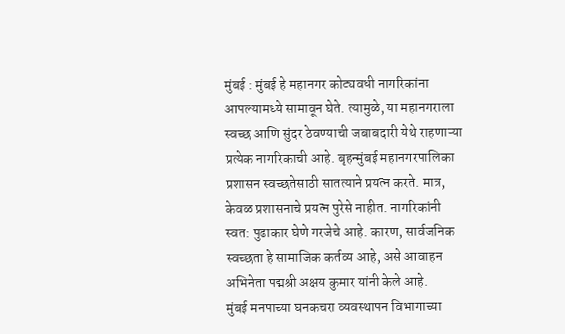मुंबई : मुंबई हे महानगर कोट्यवधी नागरिकांना आपल्यामध्ये सामावून घेते. त्यामुळे, या महानगराला स्वच्छ आणि सुंदर ठेवण्याची जबाबदारी येथे राहणाऱ्या प्रत्येक नागरिकाची आहे. बृहन्मुंबई महानगरपालिका प्रशासन स्वच्छतेसाठी सातत्याने प्रयत्न करते. मात्र, केवळ प्रशासनाचे प्रयत्न पुरेसे नाहीत. नागरिकांनी स्वत: पुढाकार घेणे गरजेचे आहे. कारण, सार्वजनिक स्वच्छता हे सामाजिक कर्तव्य आहे, असे आवाहन अभिनेता पद्मश्री अक्षय कुमार यांनी केले आहे.
मुंबई मनपाच्या घनकचरा व्यवस्थापन विभागाच्या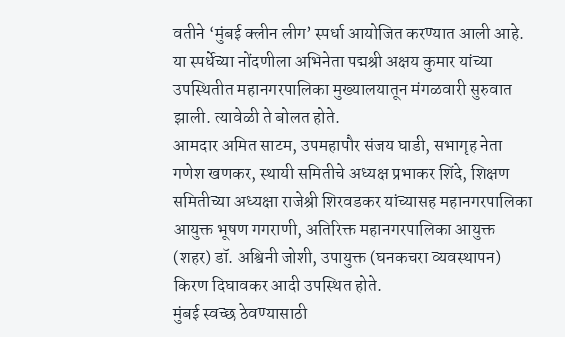वतीने ‘मुंबई क्लीन लीग’ स्पर्धा आयोजित करण्यात आली आहे. या स्पर्धेच्या नोंदणीला अभिनेता पद्मश्री अक्षय कुमार यांच्या उपस्थितीत महानगरपालिका मुख्यालयातून मंगळवारी सुरुवात झाली. त्यावेळी ते बोलत होते.
आमदार अमित साटम, उपमहापौर संजय घाडी, सभागृह नेता गणेश खणकर, स्थायी समितीचे अध्यक्ष प्रभाकर शिंदे, शिक्षण समितीच्या अध्यक्षा राजेश्री शिरवडकर यांच्यासह महानगरपालिका आयुक्त भूषण गगराणी, अतिरिक्त महानगरपालिका आयुक्त (शहर) डॉ. अश्विनी जोशी, उपायुक्त (घनकचरा व्यवस्थापन) किरण दिघावकर आदी उपस्थित होते.
मुंबई स्वच्छ ठेवण्यासाठी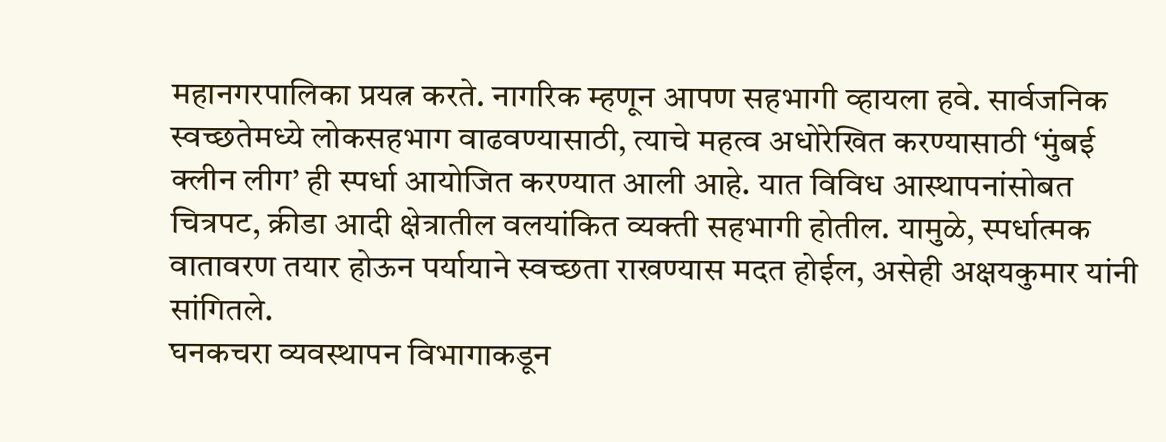महानगरपालिका प्रयत्न करते. नागरिक म्हणून आपण सहभागी व्हायला हवे. सार्वजनिक स्वच्छतेमध्ये लोकसहभाग वाढवण्यासाठी, त्याचे महत्व अधोरेखित करण्यासाठी ‘मुंबई क्लीन लीग’ ही स्पर्धा आयोजित करण्यात आली आहे. यात विविध आस्थापनांसोबत चित्रपट, क्रीडा आदी क्षेत्रातील वलयांकित व्यक्ती सहभागी होतील. यामुळे, स्पर्धात्मक वातावरण तयार होऊन पर्यायाने स्वच्छता राखण्यास मदत होईल, असेही अक्षयकुमार यांनी सांगितले.
घनकचरा व्यवस्थापन विभागाकडून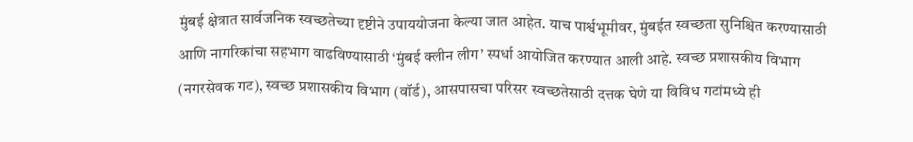मुंबई क्षेत्रात सार्वजनिक स्वच्छतेच्या दृष्टीने उपाययोजना केल्या जात आहेत. याच पार्श्वभूमीवर, मुंबईत स्वच्छता सुनिश्चित करण्यासाठी आणि नागरिकांचा सहभाग वाढविण्यासाठी ‘मुंबई क्लीन लीग’ स्पर्धा आयोजित करण्यात आली आहे. स्वच्छ प्रशासकीय विभाग (नगरसेवक गट), स्वच्छ प्रशासकीय विभाग (वॉर्ड), आसपासचा परिसर स्वच्छतेसाठी दत्तक घेणे या विविध गटांमध्ये ही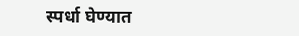स्पर्धा घेण्यात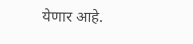येणार आहे.